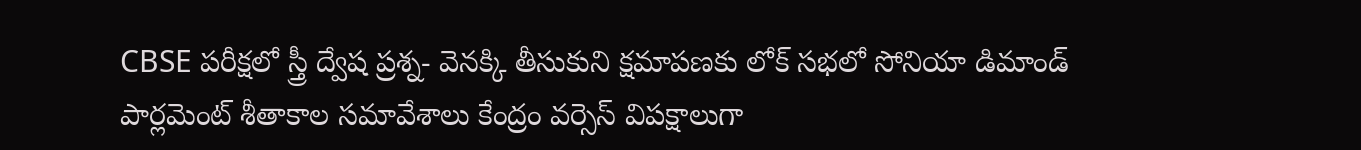CBSE పరీక్షలో స్త్రీ ద్వేష ప్రశ్న- వెనక్కి తీసుకుని క్షమాపణకు లోక్ సభలో సోనియా డిమాండ్
పార్లమెంట్ శీతాకాల సమావేశాలు కేంద్రం వర్సెస్ విపక్షాలుగా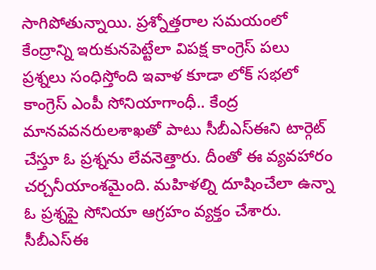సాగిపోతున్నాయి. ప్రశ్నోత్తరాల సమయంలో కేంద్రాన్ని ఇరుకునపెట్టేలా విపక్ష కాంగ్రెస్ పలు ప్రశ్నలు సంధిస్తోంది ఇవాళ కూడా లోక్ సభలో కాంగ్రెస్ ఎంపీ సోనియాగాంధీ.. కేంద్ర మానవవనరులశాఖతో పాటు సీబీఎస్ఈని టార్గెట్ చేస్తూ ఓ ప్రశ్నను లేవనెత్తారు. దీంతో ఈ వ్యవహారం చర్చనీయాంశమైంది. మహిళల్ని దూషించేలా ఉన్నా ఓ ప్రశ్నపై సోనియా ఆగ్రహం వ్యక్తం చేశారు.
సీబీఎస్ఈ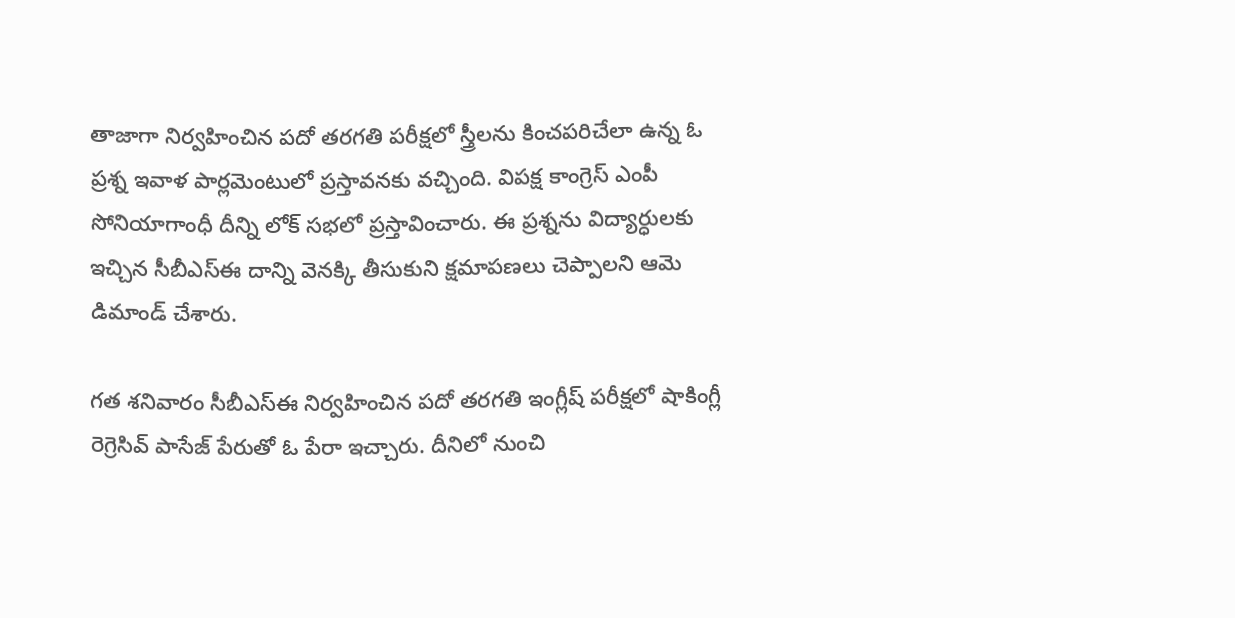తాజాగా నిర్వహించిన పదో తరగతి పరీక్షలో స్త్రీలను కించపరిచేలా ఉన్న ఓ ప్రశ్న ఇవాళ పార్లమెంటులో ప్రస్తావనకు వచ్చింది. విపక్ష కాంగ్రెస్ ఎంపీ సోనియాగాంధీ దీన్ని లోక్ సభలో ప్రస్తావించారు. ఈ ప్రశ్నను విద్యార్ధులకు ఇచ్చిన సీబీఎస్ఈ దాన్ని వెనక్కి తీసుకుని క్షమాపణలు చెప్పాలని ఆమె డిమాండ్ చేశారు.

గత శనివారం సీబీఎస్ఈ నిర్వహించిన పదో తరగతి ఇంగ్లీష్ పరీక్షలో షాకింగ్లీ రెగ్రెసివ్ పాసేజ్ పేరుతో ఓ పేరా ఇచ్చారు. దీనిలో నుంచి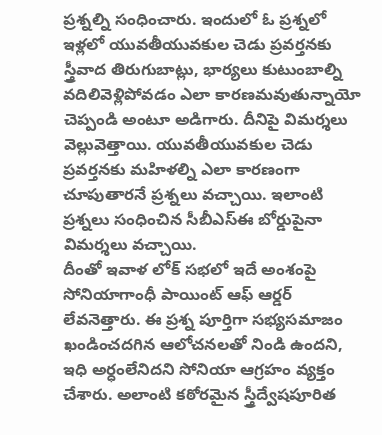ప్రశ్నల్ని సంధించారు. ఇందులో ఓ ప్రశ్నలో ఇళ్లలో యువతీయువకుల చెడు ప్రవర్తనకు స్త్రీవాద తిరుగుబాట్లు, భార్యలు కుటుంబాల్ని వదిలివెళ్లిపోవడం ఎలా కారణమవుతున్నాయో చెప్పండి అంటూ అడిగారు. దీనిపై విమర్శలు వెల్లువెత్తాయి. యువతీయువకుల చెడు ప్రవర్తనకు మహిళల్ని ఎలా కారణంగా చూపుతారనే ప్రశ్నలు వచ్చాయి. ఇలాంటి ప్రశ్నలు సంధించిన సీబీఎస్ఈ బోర్డుపైనా విమర్శలు వచ్చాయి.
దీంతో ఇవాళ లోక్ సభలో ఇదే అంశంపై సోనియాగాంధీ పాయింట్ ఆఫ్ ఆర్డర్ లేవనెత్తారు. ఈ ప్రశ్న పూర్తిగా సభ్యసమాజం ఖండించదగిన ఆలోచనలతో నిండి ఉందని, ఇధి అర్ధంలేనిదని సోనియా ఆగ్రహం వ్యక్తం చేశారు. అలాంటి కఠోరమైన స్త్రీద్వేషపూరిత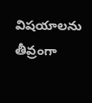విషయాలను తీవ్రంగా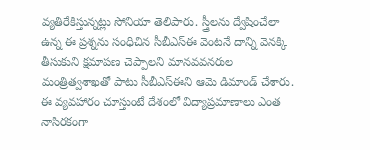వ్యతిరేకిస్తున్నట్లు సోనియా తెలిపారు. స్త్రీలను ద్వేషించేలా ఉన్న ఈ ప్రశ్నను సంధిచిన సీబీఎస్ఈ వెంటనే దాన్ని వెనక్కి తీసుకుని క్షమాపణ చెప్పాలని మానవవనరుల మంత్రిత్వశాఖతో పాటు సీబీఎస్ఈని ఆమె డిమాండ్ చేశారు. ఈ వ్యవహారం చూస్తుంటే దేశంలో విద్యాప్రమాణాలు ఎంత నాసిరకంగా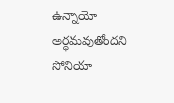ఉన్నాయో అర్ధమవుతోందని సోనియా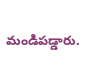మండిపడ్డారు.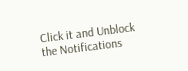Click it and Unblock the Notifications